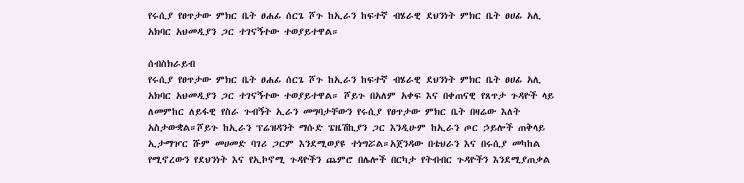የሩሲያ የፀጥታው ምክር ቤት ፀሐፊ ሰርጌ ሾጉ ከኢራን ከፍተኛ ብሄራዊ ደህንነት ምክር ቤት ፀሀፊ አሊ አክባር አህመዲያን ጋር ተገናኝተው ተወያይተዋል።

ሰብስክራይብ
የሩሲያ የፀጥታው ምክር ቤት ፀሐፊ ሰርጌ ሾጉ ከኢራን ከፍተኛ ብሄራዊ ደህንነት ምክር ቤት ፀሀፊ አሊ አክባር አህመዲያን ጋር ተገናኝተው ተወያይተዋል። ሾይጉ በአለም አቀፍ እና በቀጠናዊ የጸጥታ ጉዳዮች ላይ ለመምከር ለይፋዊ የስራ ጉብኝት ኢራን መግባታቸውን የሩሲያ የፀጥታው ምክር ቤት በዛሬው እለት አስታውቋል።ሾይጉ ከኢራን ፕሬዝዳንት ማሱድ ፔዜሽኪያን ጋር እንዲሁም ከኢራን ጦር ኃይሎች ጠቅላይ ኢታማዦር ሹም መሀመድ ባገሪ ጋርም እንደሚወያዩ ተነግሯል።አጀንዳው በቴህራን እና በሩሲያ መካከል የሚኖረውን የደህንነት እና የኢኮኖሚ ጉዳዮችን ጨምሮ በሌሎች በርካታ የትብብር ጉዳዮችን እንደሚያጠቃል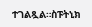ተገልጿል።ስፑትኒክ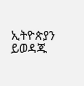ኢትዮጵያን ይወዳጁ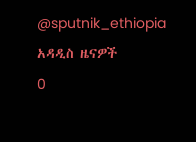@sputnik_ethiopia
አዳዲስ ዜናዎች
0